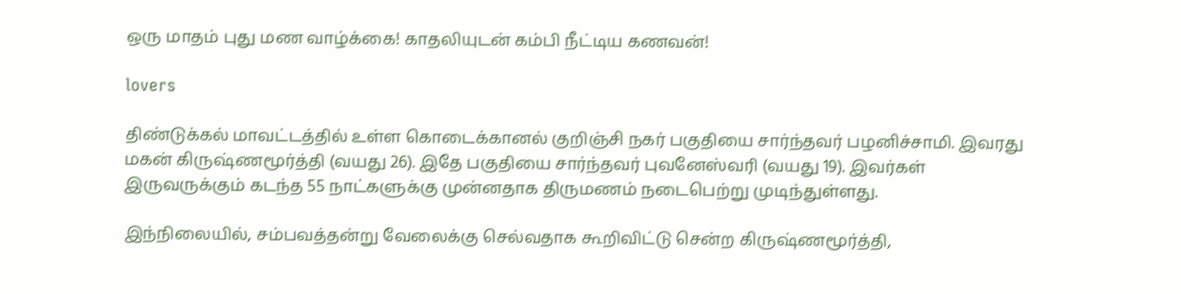ஒரு மாதம் புது மண வாழ்க்கை! காதலியுடன் கம்பி நீட்டிய கணவன்!

lovers

திண்டுக்கல் மாவட்டத்தில் உள்ள கொடைக்கானல் குறிஞ்சி நகர் பகுதியை சார்ந்தவர் பழனிச்சாமி. இவரது மகன் கிருஷ்ணமூர்த்தி (வயது 26). இதே பகுதியை சார்ந்தவர் புவனேஸ்வரி (வயது 19). இவர்கள் இருவருக்கும் கடந்த 55 நாட்களுக்கு முன்னதாக திருமணம் நடைபெற்று முடிந்துள்ளது.

இந்நிலையில், சம்பவத்தன்று வேலைக்கு செல்வதாக கூறிவிட்டு சென்ற கிருஷ்ணமூர்த்தி,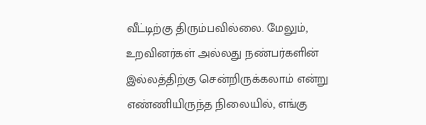வீட்டிற்கு திரும்பவில்லை. மேலும், உறவினர்கள் அல்லது நண்பர்களின் இல்லத்திற்கு சென்றிருக்கலாம் என்று எண்ணியிருந்த நிலையில், எங்கு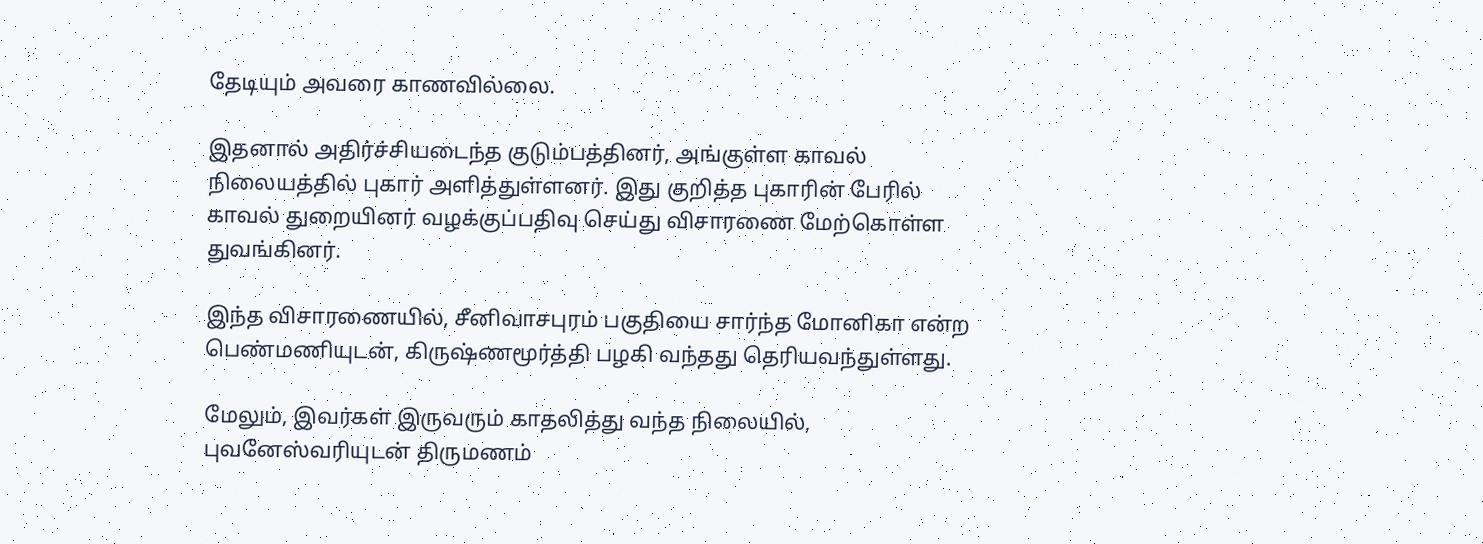தேடியும் அவரை காணவில்லை.

இதனால் அதிர்ச்சியடைந்த குடும்பத்தினர், அங்குள்ள காவல் நிலையத்தில் புகார் அளித்துள்ளனர். இது குறித்த புகாரின் பேரில் காவல் துறையினர் வழக்குப்பதிவு செய்து விசாரணை மேற்கொள்ள துவங்கினர்.

இந்த விசாரணையில், சீனிவாசபுரம் பகுதியை சார்ந்த மோனிகா என்ற பெண்மணியுடன், கிருஷ்ணமூர்த்தி பழகி வந்தது தெரியவந்துள்ளது.

மேலும், இவர்கள் இருவரும் காதலித்து வந்த நிலையில், புவனேஸ்வரியுடன் திருமணம்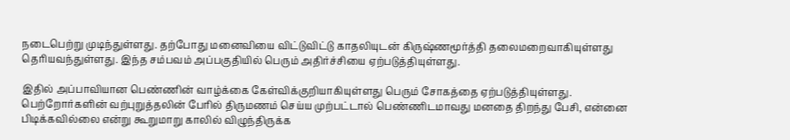நடைபெற்று முடிந்துள்ளது. தற்போது மனைவியை விட்டுவிட்டு காதலியுடன் கிருஷ்ணமூர்த்தி தலைமறைவாகியுள்ளது தெரியவந்துள்ளது. இந்த சம்பவம் அப்பகுதியில் பெரும் அதிர்ச்சியை ஏற்படுத்தியுள்ளது.

இதில் அப்பாவியான பெண்ணின் வாழ்க்கை கேள்விக்குறியாகியுள்ளது பெரும் சோகத்தை ஏற்படுத்தியுள்ளது. பெற்றோர்களின் வற்புறுத்தலின் பேரில் திருமணம் செய்ய முற்பட்டால் பெண்ணிடமாவது மனதை திறந்து பேசி, என்னை பிடிக்கவில்லை என்று கூறுமாறு காலில் விழுந்திருக்க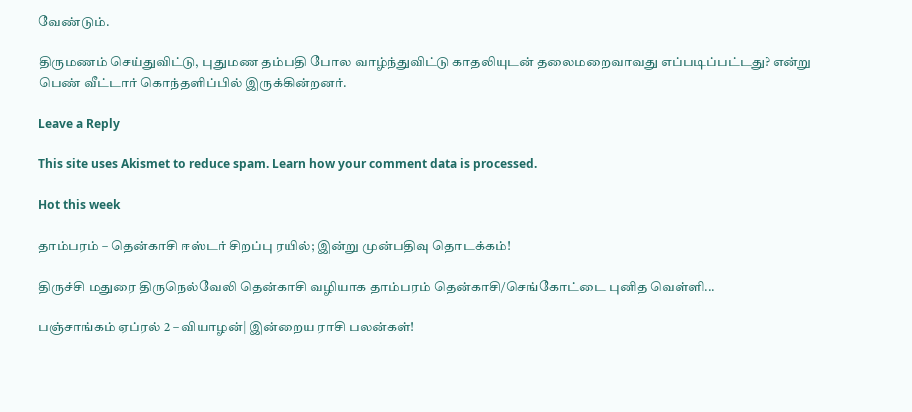வேண்டும்.

திருமணம் செய்துவிட்டு, புதுமண தம்பதி போல வாழ்ந்துவிட்டு காதலியுடன் தலைமறைவாவது எப்படிப்பட்டது? என்று பெண் வீட்டார் கொந்தளிப்பில் இருக்கின்றனர்.

Leave a Reply

This site uses Akismet to reduce spam. Learn how your comment data is processed.

Hot this week

தாம்பரம் – தென்காசி ஈஸ்டர் சிறப்பு ரயில்; இன்று முன்பதிவு தொடக்கம்!

திருச்சி மதுரை திருநெல்வேலி தென்காசி வழியாக தாம்பரம் தென்காசி/செங்கோட்டை புனித வெள்ளி...

பஞ்சாங்கம் ஏப்ரல் 2 – வியாழன்| இன்றைய ராசி பலன்கள்!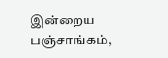இன்றைய பஞ்சாங்கம்,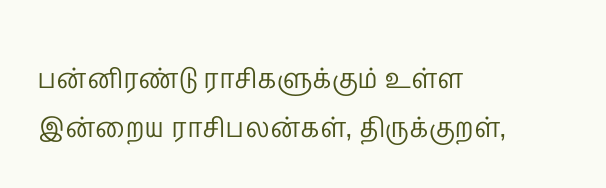பன்னிரண்டு ராசிகளுக்கும் உள்ள இன்றைய ராசிபலன்கள், திருக்குறள்,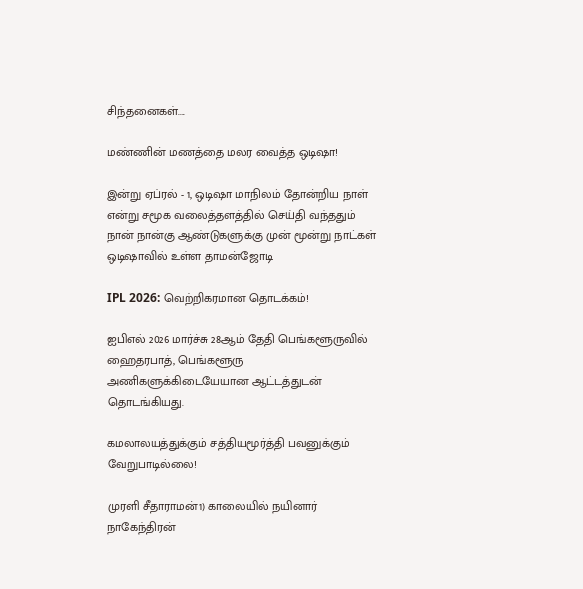சிந்தனைகள்....

மண்ணின் மணத்தை மலர வைத்த ஒடிஷா!

இன்று ஏப்ரல் - 1, ஒடிஷா மாநிலம் தோன்றிய நாள் என்று சமூக வலைத்தளத்தில் செய்தி வந்ததும் நான் நான்கு ஆண்டுகளுக்கு முன் மூன்று நாட்கள் ஒடிஷாவில் உள்ள தாமன்ஜோடி

IPL 2026: வெற்றிகரமான தொடக்கம்!

ஐபிஎல் 2026 மார்ச்சு 28ஆம் தேதி பெங்களூருவில் ஹைதரபாத், பெங்களூரு அணிகளுக்கிடையேயான ஆட்டத்துடன் தொடங்கியது.

கமலாலயத்துக்கும் சத்தியமூர்த்தி பவனுக்கும் வேறுபாடில்லை!

முரளி சீதாராமன்1) காலையில் நயினார் நாகேந்திரன்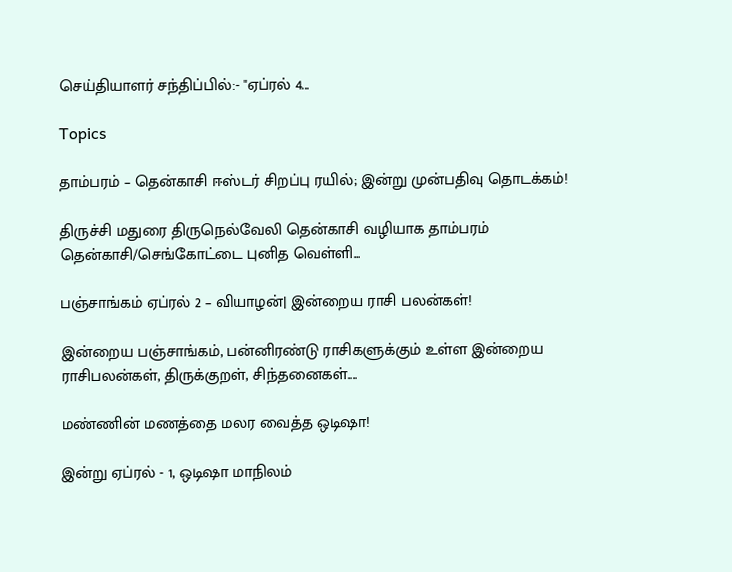செய்தியாளர் சந்திப்பில்:- "ஏப்ரல் 4...

Topics

தாம்பரம் – தென்காசி ஈஸ்டர் சிறப்பு ரயில்; இன்று முன்பதிவு தொடக்கம்!

திருச்சி மதுரை திருநெல்வேலி தென்காசி வழியாக தாம்பரம் தென்காசி/செங்கோட்டை புனித வெள்ளி...

பஞ்சாங்கம் ஏப்ரல் 2 – வியாழன்| இன்றைய ராசி பலன்கள்!

இன்றைய பஞ்சாங்கம், பன்னிரண்டு ராசிகளுக்கும் உள்ள இன்றைய ராசிபலன்கள், திருக்குறள், சிந்தனைகள்....

மண்ணின் மணத்தை மலர வைத்த ஒடிஷா!

இன்று ஏப்ரல் - 1, ஒடிஷா மாநிலம்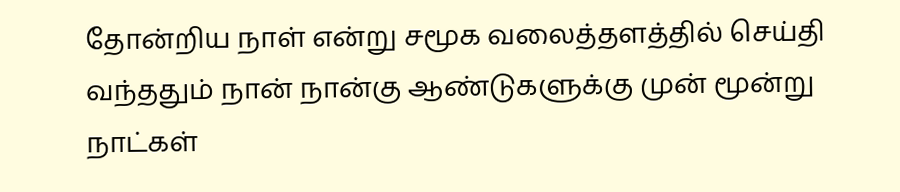தோன்றிய நாள் என்று சமூக வலைத்தளத்தில் செய்தி வந்ததும் நான் நான்கு ஆண்டுகளுக்கு முன் மூன்று நாட்கள்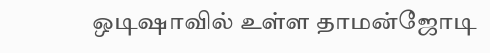ஒடிஷாவில் உள்ள தாமன்ஜோடி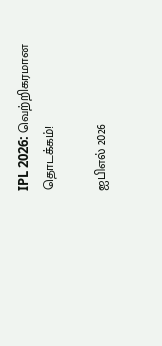IPL 2026: வெற்றிகரமான தொடக்கம்!

ஐபிஎல் 2026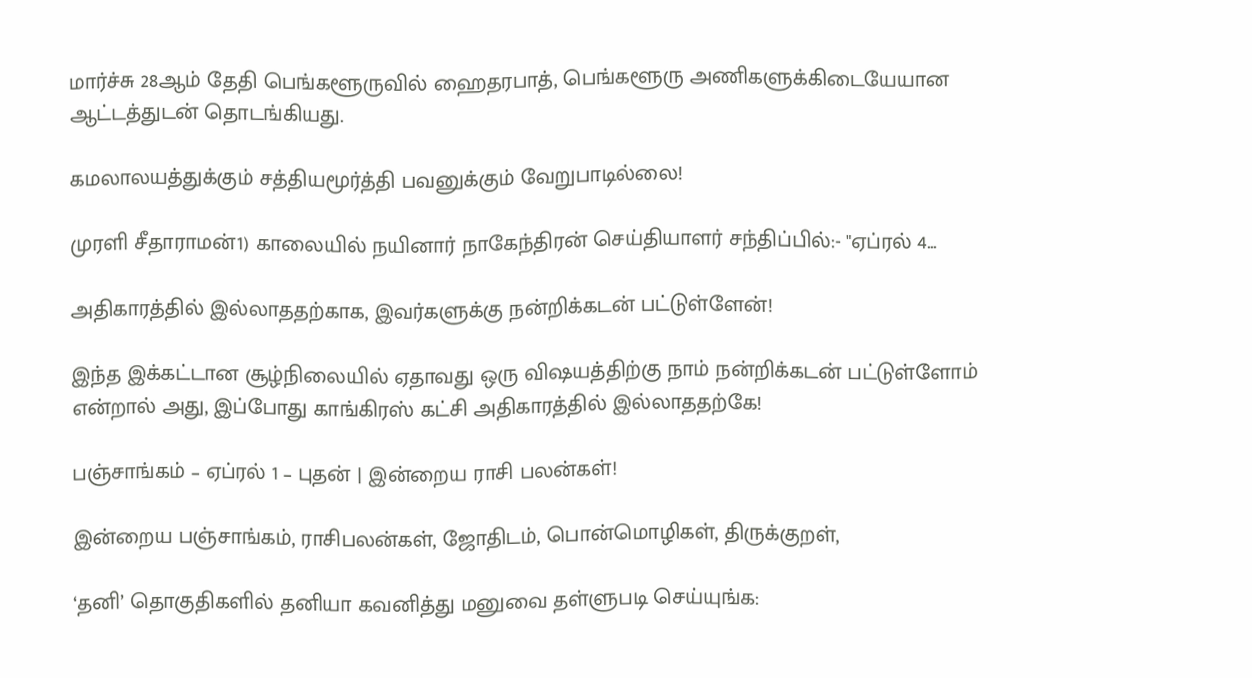மார்ச்சு 28ஆம் தேதி பெங்களூருவில் ஹைதரபாத், பெங்களூரு அணிகளுக்கிடையேயான ஆட்டத்துடன் தொடங்கியது.

கமலாலயத்துக்கும் சத்தியமூர்த்தி பவனுக்கும் வேறுபாடில்லை!

முரளி சீதாராமன்1) காலையில் நயினார் நாகேந்திரன் செய்தியாளர் சந்திப்பில்:- "ஏப்ரல் 4...

அதிகாரத்தில் இல்லாததற்காக, இவர்களுக்கு நன்றிக்கடன் பட்டுள்ளேன்!

இந்த இக்கட்டான சூழ்நிலையில் ஏதாவது ஒரு விஷயத்திற்கு நாம் நன்றிக்கடன் பட்டுள்ளோம் என்றால் அது, இப்போது காங்கிரஸ் கட்சி அதிகாரத்தில் இல்லாததற்கே!

பஞ்சாங்கம் – ஏப்ரல் 1 – புதன் | இன்றைய ராசி பலன்கள்!

இன்றைய பஞ்சாங்கம், ராசிபலன்கள், ஜோதிடம், பொன்மொழிகள், திருக்குறள்,

‘தனி’ தொகுதிகளில் தனியா கவனித்து மனுவை தள்ளுபடி செய்யுங்க: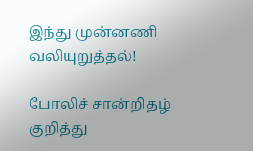இந்து முன்னணி வலியுறுத்தல்!

போலிச் சான்றிதழ் குறித்து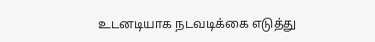உடனடியாக நடவடிக்கை எடுத்து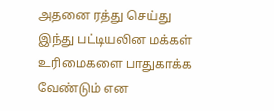அதனை ரத்து செய்து இந்து பட்டியலின மக்கள் உரிமைகளை பாதுகாக்க வேண்டும் என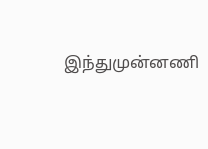இந்துமுன்னணி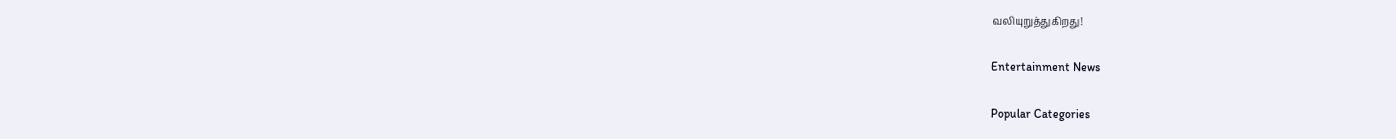வலியுறுத்துகிறது!

Entertainment News

Popular Categories